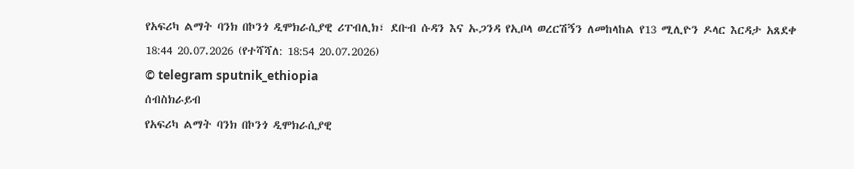የአፍሪካ ልማት ባንክ በኮንጎ ዲሞክራሲያዊ ሪፐብሊክ፣ ደቡብ ሱዳን እና ኡጋንዳ የኢቦላ ወረርሽኝን ለመከላከል የ13 ሚሊዮን ዶላር እርዳታ አጸደቀ
18:44 20.07.2026 (የተሻሻለ: 18:54 20.07.2026)
© telegram sputnik_ethiopia
ሰብስክራይብ
የአፍሪካ ልማት ባንክ በኮንጎ ዲሞክራሲያዊ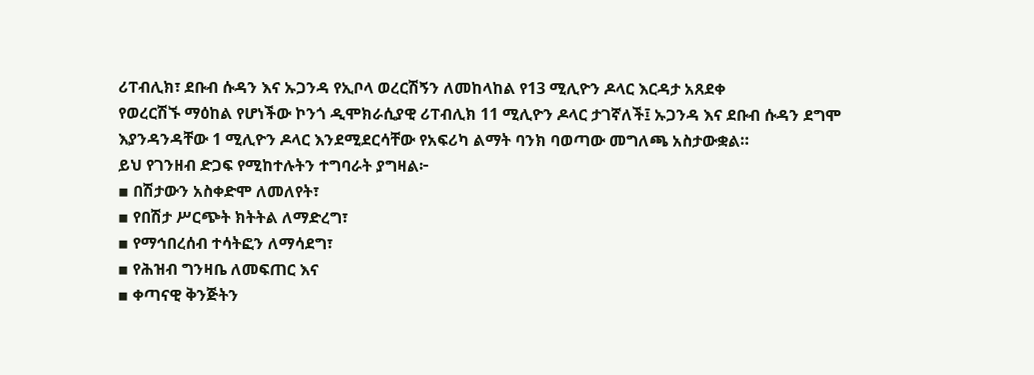ሪፐብሊክ፣ ደቡብ ሱዳን እና ኡጋንዳ የኢቦላ ወረርሽኝን ለመከላከል የ13 ሚሊዮን ዶላር እርዳታ አጸደቀ
የወረርሽኙ ማዕከል የሆነችው ኮንጎ ዲሞክራሲያዊ ሪፐብሊክ 11 ሚሊዮን ዶላር ታገኛለች፤ ኡጋንዳ እና ደቡብ ሱዳን ደግሞ እያንዳንዳቸው 1 ሚሊዮን ዶላር እንደሚደርሳቸው የአፍሪካ ልማት ባንክ ባወጣው መግለጫ አስታውቋል።
ይህ የገንዘብ ድጋፍ የሚከተሉትን ተግባራት ያግዛል፦
▪ በሽታውን አስቀድሞ ለመለየት፣
▪ የበሽታ ሥርጭት ክትትል ለማድረግ፣
▪ የማኅበረሰብ ተሳትፎን ለማሳደግ፣
▪ የሕዝብ ግንዛቤ ለመፍጠር እና
▪ ቀጣናዊ ቅንጅትን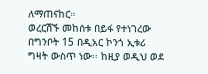ለማጠናከር።
ወረርሽኙ መከሰቱ በይፋ የተነገረው በግንቦት 15 በዲአር ኮንጎ ኢቱሪ ግዛት ውስጥ ነው፡፡ ከዚያ ወዲህ ወደ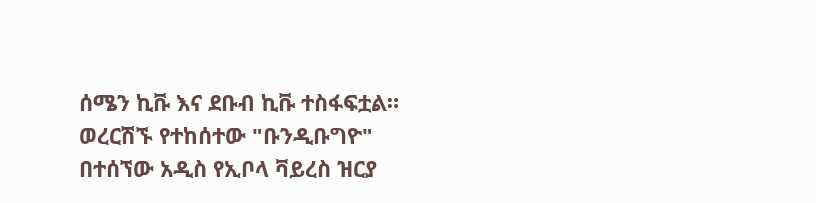ሰሜን ኪቩ እና ደቡብ ኪቩ ተስፋፍቷል። ወረርሽኙ የተከሰተው "ቡንዲቡግዮ" በተሰኘው አዲስ የኢቦላ ቫይረስ ዝርያ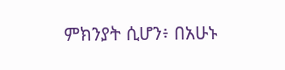ምክንያት ሲሆን፥ በአሁኑ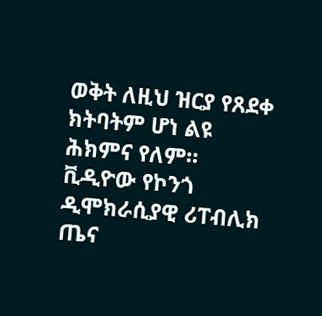ወቅት ለዚህ ዝርያ የጸደቀ ክትባትም ሆነ ልዩ ሕክምና የለም።
ቪዲዮው የኮንጎ ዲሞክራሲያዊ ሪፐብሊክ ጤና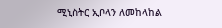ሚኒስትር ኢቦላን ለመከላከል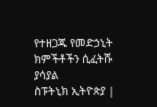የተዘጋጁ የመድኃኒት ክምችቶችን ሲፈትሹ ያሳያል
ስፑትኒክ ኢትዮጵያ |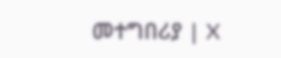መተግበሪያ | X